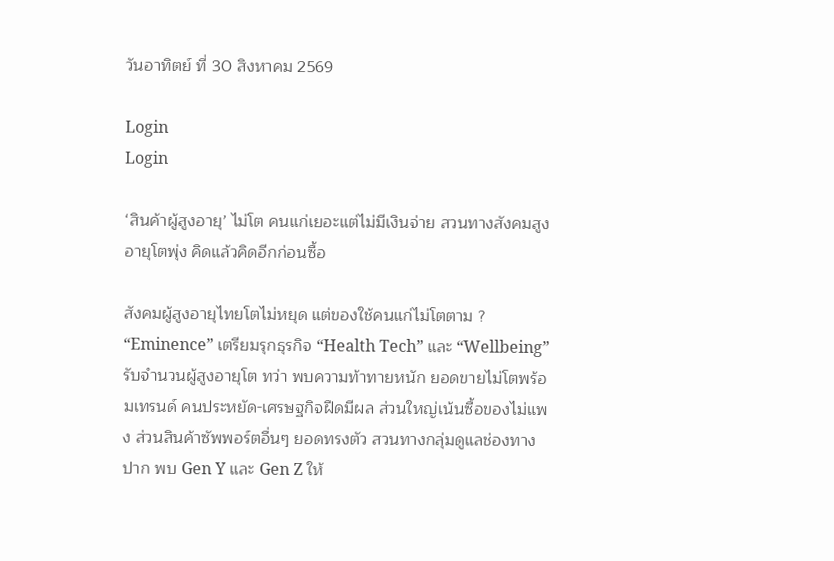วันอาทิตย์ ที่ 30 สิงหาคม 2569

Login
Login

‘สินค้าผู้สูงอายุ’ ไม่โต คนแก่เยอะแต่ไม่มีเงินจ่าย สวนทางสังคมสูงอายุโตพุ่ง คิดแล้วคิดอีกก่อนซื้อ

สังคมผู้สูงอายุไทยโตไม่หยุด แต่ของใช้คนแก่ไม่โตตาม ? “Eminence” เตรียมรุกธุรกิจ “Health Tech” และ “Wellbeing” รับจำนวนผู้สูงอายุโต ทว่า พบความท้าทายหนัก ยอดขายไม่โตพร้อมเทรนด์ คนประหยัด-เศรษฐกิจฝืดมีผล ส่วนใหญ่เน้นซื้อของไม่แพง ส่วนสินค้าซัพพอร์ตอื่นๆ ยอดทรงตัว สวนทางกลุ่มดูแลช่องทางปาก พบ Gen Y และ Gen Z ให้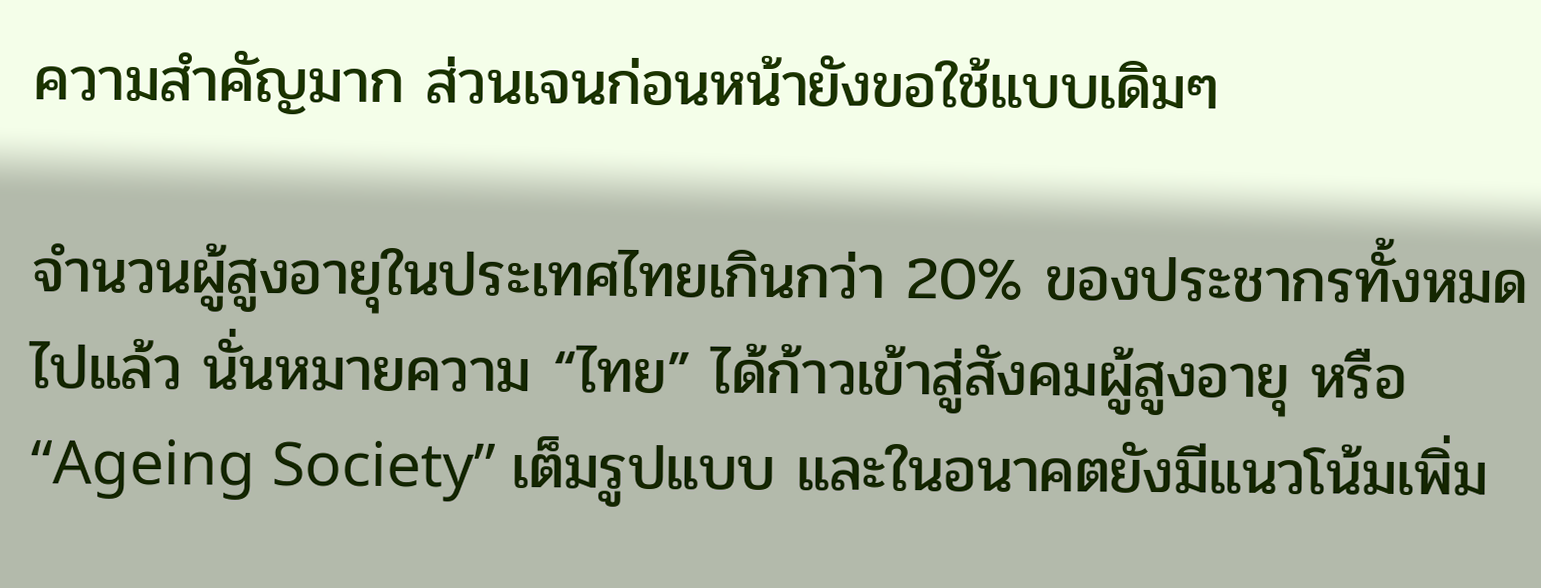ความสำคัญมาก ส่วนเจนก่อนหน้ายังขอใช้แบบเดิมๆ

จำนวนผู้สูงอายุในประเทศไทยเกินกว่า 20% ของประชากรทั้งหมดไปแล้ว นั่นหมายความ “ไทย” ได้ก้าวเข้าสู่สังคมผู้สูงอายุ หรือ “Ageing Society” เต็มรูปแบบ และในอนาคตยังมีแนวโน้มเพิ่ม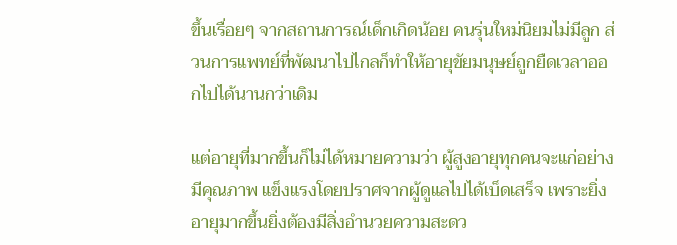ขึ้นเรื่อยๆ จากสถานการณ์เด็กเกิดน้อย คนรุ่นใหม่นิยมไม่มีลูก ส่วนการแพทย์ที่พัฒนาไปไกลก็ทำให้อายุขัยมนุษย์ถูกยืดเวลาออกไปได้นานกว่าเดิม

แต่อายุที่มากขึ้นก็ไม่ได้หมายความว่า ผู้สูงอายุทุกคนจะแก่อย่างมีคุณภาพ แข็งแรงโดยปราศจากผู้ดูแลไปได้เบ็ดเสร็จ เพราะยิ่งอายุมากขึ้นยิ่งต้องมีสิ่งอำนวยความสะดว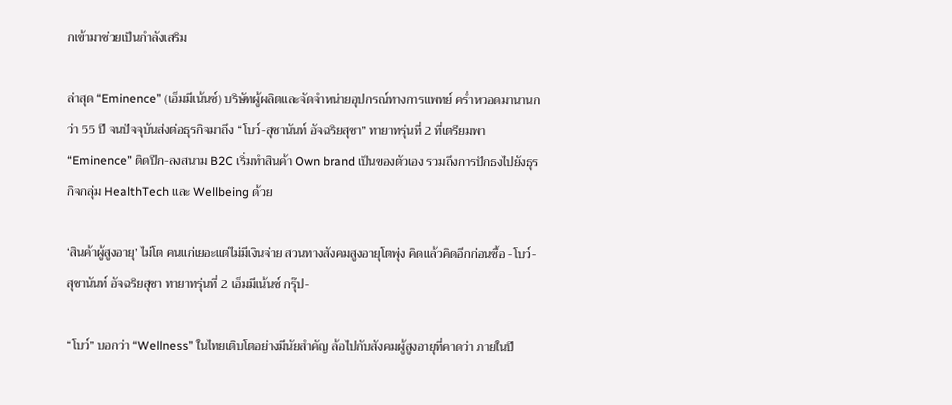กเข้ามาช่วยเป็นกำลังเสริม

ล่าสุด “Eminence” (เอ็มมีเน้นซ์) บริษัทผู้ผลิตและจัดจำหน่ายอุปกรณ์ทางการแพทย์ คร่ำหวอดมานานกว่า 55 ปี จนปัจจุบันส่งต่อธุรกิจมาถึง “โบว์-สุชานันท์ อัจฉริยสุชา” ทายาทรุ่นที่ 2 ที่เตรียมพา “Eminence” ติดปีก-ลงสนาม B2C เริ่มทำสินค้า Own brand เป็นของตัวเอง รวมถึงการปักธงไปยังธุรกิจกลุ่ม HealthTech และ Wellbeing ด้วย

‘สินค้าผู้สูงอายุ’ ไม่โต คนแก่เยอะแต่ไม่มีเงินจ่าย สวนทางสังคมสูงอายุโตพุ่ง คิดแล้วคิดอีกก่อนซื้อ -โบว์-สุชานันท์ อัจฉริยสุชา ทายาทรุ่นที่ 2 เอ็มมีเน้นซ์ กรุ๊ป-

“โบว์” บอกว่า “Wellness” ในไทยเติบโตอย่างมีนัยสำคัญ ล้อไปกับสังคมผู้สูงอายุที่คาดว่า ภายในปี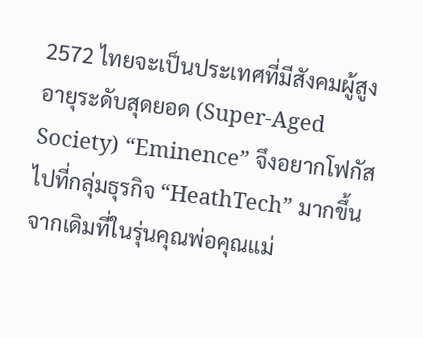2572 ไทยจะเป็นประเทศที่มีสังคมผู้สูงอายุระดับสุดยอด (Super-Aged Society) “Eminence” จึงอยากโฟกัสไปที่กลุ่มธุรกิจ “HeathTech” มากขึ้น จากเดิมที่ในรุ่นคุณพ่อคุณแม่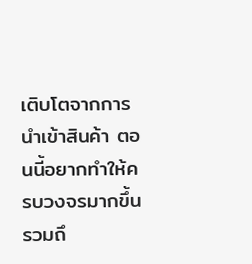เติบโตจากการนำเข้าสินค้า ตอนนี้อยากทำให้ครบวงจรมากขึ้น รวมถึ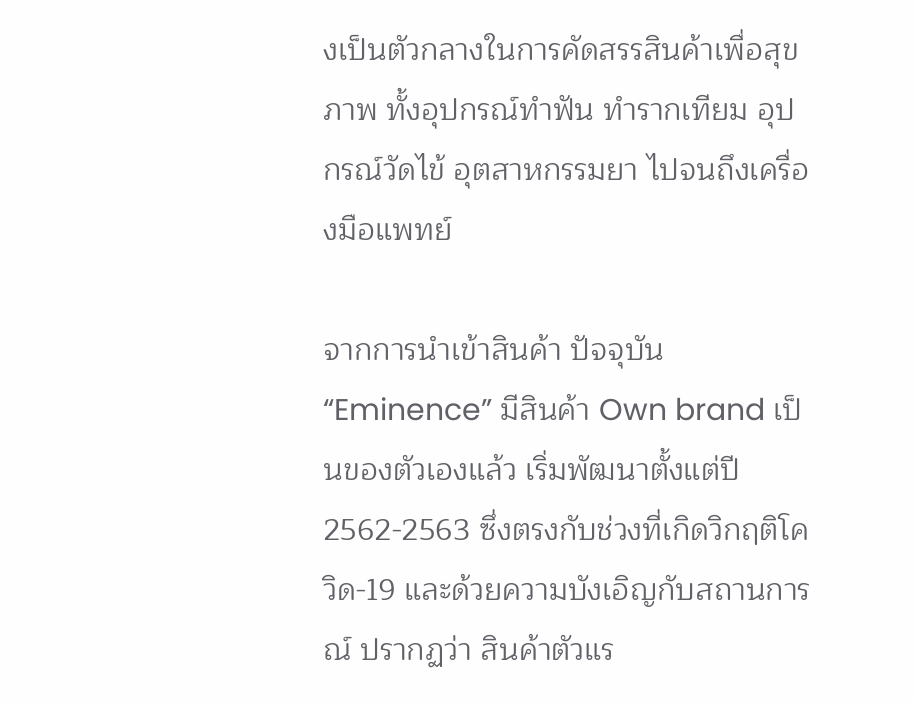งเป็นตัวกลางในการคัดสรรสินค้าเพื่อสุขภาพ ทั้งอุปกรณ์ทำฟัน ทำรากเทียม อุปกรณ์วัดไข้ อุตสาหกรรมยา ไปจนถึงเครื่องมือแพทย์

จากการนำเข้าสินค้า ปัจจุบัน “Eminence” มีสินค้า Own brand เป็นของตัวเองแล้ว เริ่มพัฒนาตั้งแต่ปี 2562-2563 ซึ่งตรงกับช่วงที่เกิดวิกฤติโควิด-19 และด้วยความบังเอิญกับสถานการณ์ ปรากฏว่า สินค้าตัวแร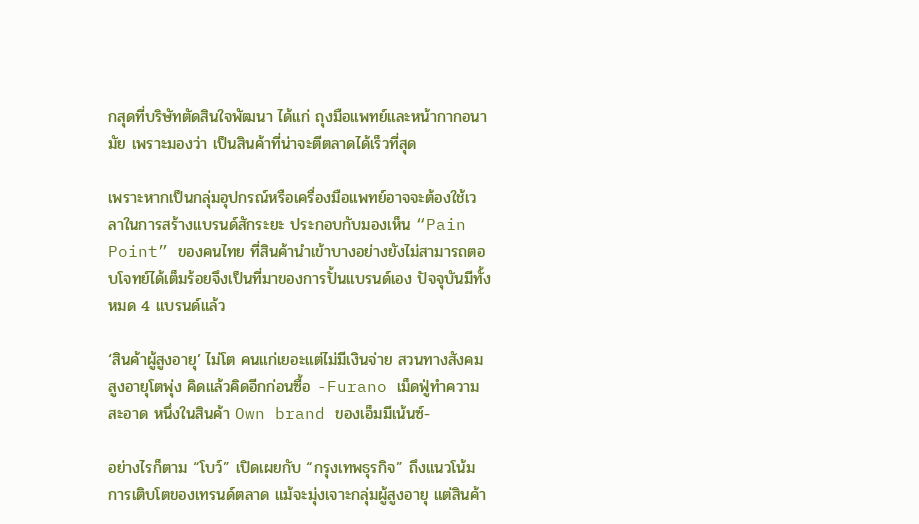กสุดที่บริษัทตัดสินใจพัฒนา ได้แก่ ถุงมือแพทย์และหน้ากากอนามัย เพราะมองว่า เป็นสินค้าที่น่าจะตีตลาดได้เร็วที่สุด

เพราะหากเป็นกลุ่มอุปกรณ์หรือเครื่องมือแพทย์อาจจะต้องใช้เวลาในการสร้างแบรนด์สักระยะ ประกอบกับมองเห็น “Pain Point” ของคนไทย ที่สินค้านำเข้าบางอย่างยังไม่สามารถตอบโจทย์ได้เต็มร้อยจึงเป็นที่มาของการปั้นแบรนด์เอง ปัจจุบันมีทั้งหมด 4 แบรนด์แล้ว

‘สินค้าผู้สูงอายุ’ ไม่โต คนแก่เยอะแต่ไม่มีเงินจ่าย สวนทางสังคมสูงอายุโตพุ่ง คิดแล้วคิดอีกก่อนซื้อ -Furano เม็ดฟู่ทำความสะอาด หนึ่งในสินค้า Own brand ของเอ็มมีเน้นซ์-

อย่างไรก็ตาม “โบว์” เปิดเผยกับ “กรุงเทพธุรกิจ” ถึงแนวโน้มการเติบโตของเทรนด์ตลาด แม้จะมุ่งเจาะกลุ่มผู้สูงอายุ แต่สินค้า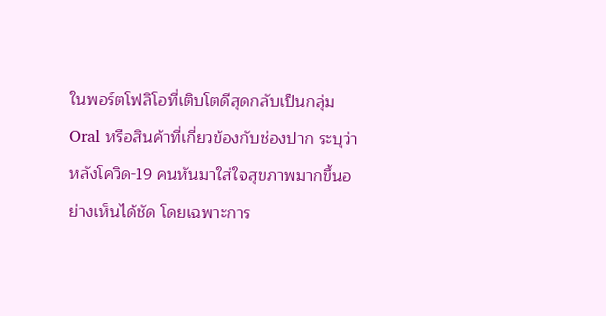ในพอร์ตโฟลิโอที่เติบโตดีสุดกลับเป็นกลุ่ม Oral หรือสินค้าที่เกี่ยวข้องกับช่องปาก ระบุว่า หลังโควิด-19 คนหันมาใส่ใจสุขภาพมากขึ้นอย่างเห็นได้ชัด โดยเฉพาะการ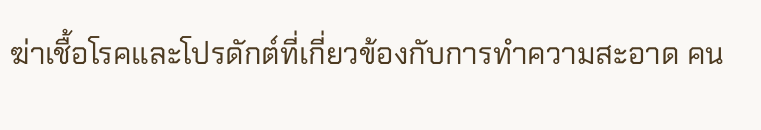ฆ่าเชื้อโรคและโปรดักต์ที่เกี่ยวข้องกับการทำความสะอาด คน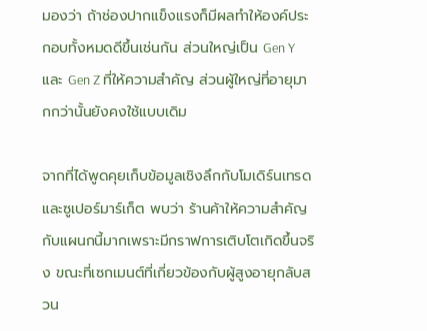มองว่า ถ้าช่องปากแข็งแรงก็มีผลทำให้องค์ประกอบทั้งหมดดีขึ้นเช่นกัน ส่วนใหญ่เป็น Gen Y และ Gen Z ที่ให้ความสำคัญ ส่วนผู้ใหญ่ที่อายุมากกว่านั้นยังคงใช้แบบเดิม

จากที่ได้พูดคุยเก็บข้อมูลเชิงลึกกับโมเดิร์นเทรดและซูเปอร์มาร์เก็ต พบว่า ร้านค้าให้ความสำคัญกับแผนกนี้มากเพราะมีกราฟการเติบโตเกิดขึ้นจริง ขณะที่เซกเมนต์ที่เกี่ยวข้องกับผู้สูงอายุกลับสวน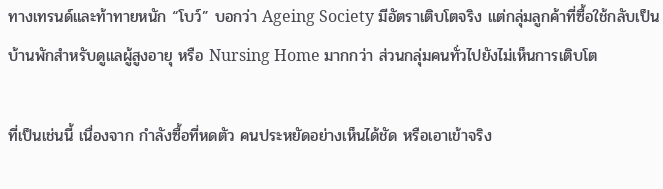ทางเทรนด์และท้าทายหนัก “โบว์” บอกว่า Ageing Society มีอัตราเติบโตจริง แต่กลุ่มลูกค้าที่ซื้อใช้กลับเป็นบ้านพักสำหรับดูแลผู้สูงอายุ หรือ Nursing Home มากกว่า ส่วนกลุ่มคนทั่วไปยังไม่เห็นการเติบโต

ที่เป็นเช่นนี้ เนื่องจาก กำลังซื้อที่หดตัว คนประหยัดอย่างเห็นได้ชัด หรือเอาเข้าจริง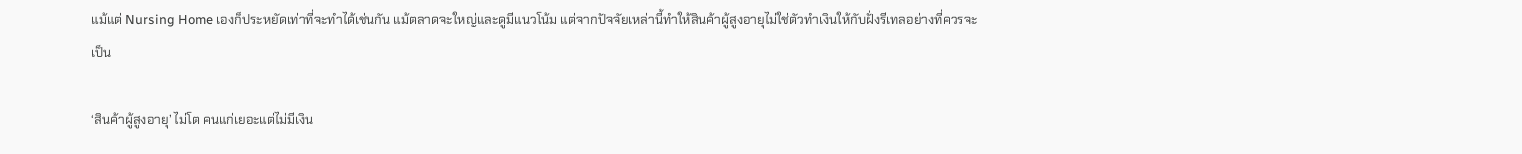แม้แต่ Nursing Home เองก็ประหยัดเท่าที่จะทำได้เช่นกัน แม้ตลาดจะใหญ่และดูมีแนวโน้ม แต่จากปัจจัยเหล่านี้ทำให้สินค้าผู้สูงอายุไม่ใช่ตัวทำเงินให้กับฝั่งรีเทลอย่างที่ควรจะเป็น

‘สินค้าผู้สูงอายุ’ ไม่โต คนแก่เยอะแต่ไม่มีเงิน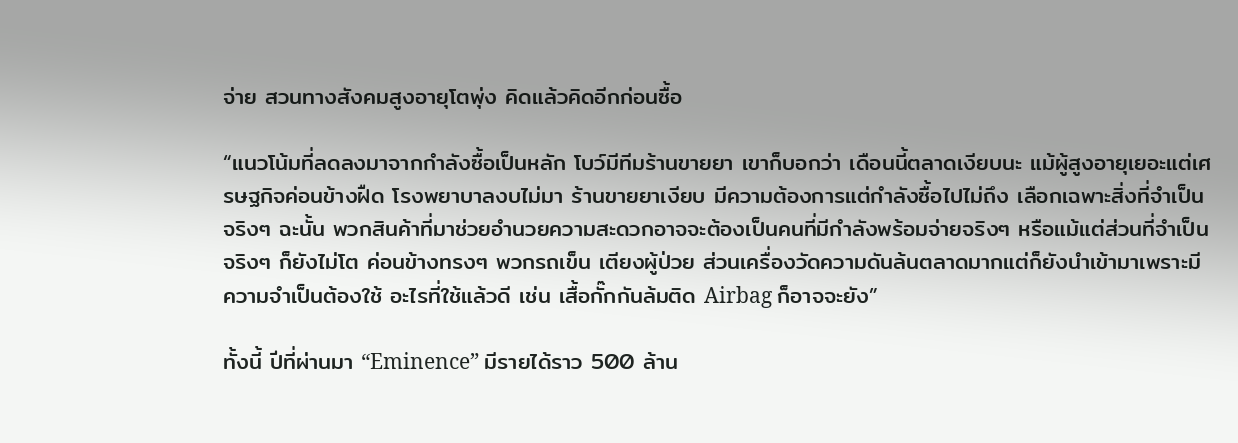จ่าย สวนทางสังคมสูงอายุโตพุ่ง คิดแล้วคิดอีกก่อนซื้อ

“แนวโน้มที่ลดลงมาจากกำลังซื้อเป็นหลัก โบว์มีทีมร้านขายยา เขาก็บอกว่า เดือนนี้ตลาดเงียบนะ แม้ผู้สูงอายุเยอะแต่เศรษฐกิจค่อนข้างฝืด โรงพยาบาลงบไม่มา ร้านขายยาเงียบ มีความต้องการแต่กำลังซื้อไปไม่ถึง เลือกเฉพาะสิ่งที่จำเป็นจริงๆ ฉะนั้น พวกสินค้าที่มาช่วยอำนวยความสะดวกอาจจะต้องเป็นคนที่มีกำลังพร้อมจ่ายจริงๆ หรือแม้แต่ส่วนที่จำเป็นจริงๆ ก็ยังไม่โต ค่อนข้างทรงๆ พวกรถเข็น เตียงผู้ป่วย ส่วนเครื่องวัดความดันล้นตลาดมากแต่ก็ยังนำเข้ามาเพราะมีความจำเป็นต้องใช้ อะไรที่ใช้แล้วดี เช่น เสื้อกั๊กกันล้มติด Airbag ก็อาจจะยัง”

ทั้งนี้ ปีที่ผ่านมา “Eminence” มีรายได้ราว 500 ล้าน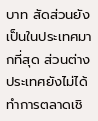บาท สัดส่วนยังเป็นในประเทศมากที่สุด ส่วนต่างประเทศยังไม่ได้ทำการตลาดเชิ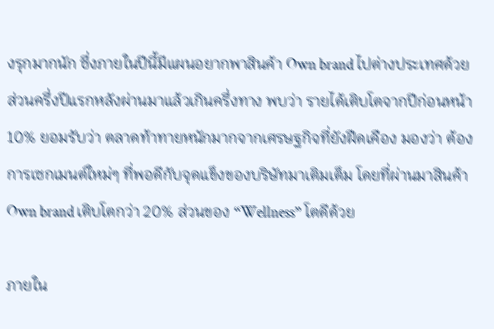งรุกมากนัก ซึ่งภายในปีนี้มีแผนอยากพาสินค้า Own brand ไปต่างประเทศด้วย ส่วนครึ่งปีแรกหลังผ่านมาแล้วเกินครึ่งทาง พบว่า รายได้เติบโตจากปีก่อนหน้า 10% ยอมรับว่า ตลาดท้าทายหนักมากจากเศรษฐกิจที่ยังฝืดเคือง มองว่า ต้องการเซกเมนต์ใหม่ๆ ที่พอดีกับจุดแข็งของบริษัทมาเติมเต็ม โดยที่ผ่านมาสินค้า Own brand เติบโตกว่า 20% ส่วนของ “Wellness” โตดีด้วย

ภายใน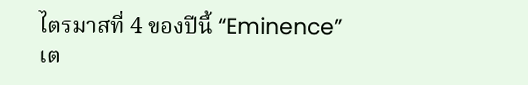ไตรมาสที่ 4 ของปีนี้ “Eminence” เต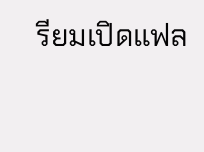รียมเปิดแฟล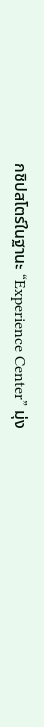กชิปสโตร์ในฐานะ “Experience Center” มุ่ง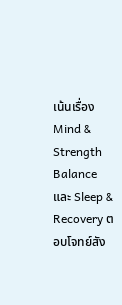เน้นเรื่อง Mind & Strength Balance และ Sleep & Recovery ตอบโจทย์สัง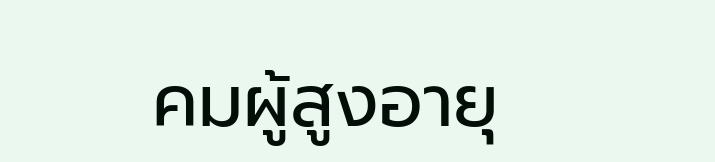คมผู้สูงอายุ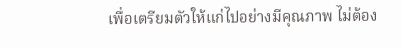เพื่อเตรียมตัวให้แก่ไปอย่างมีคุณภาพ ไม่ต้อง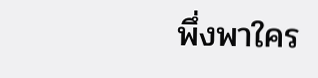พึ่งพาใคร